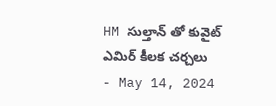HM సుల్తాన్ తో కువైట్ ఎమిర్ కీలక చర్చలు
- May 14, 2024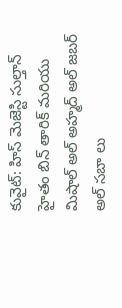కువైట్: హిస్ మెజెస్టి సుల్తాన్ హైతం బిన్ తారిక్ మరియు మిషాల్ అల్ అహ్మద్ అల్ జబర్ అల్ సబా లు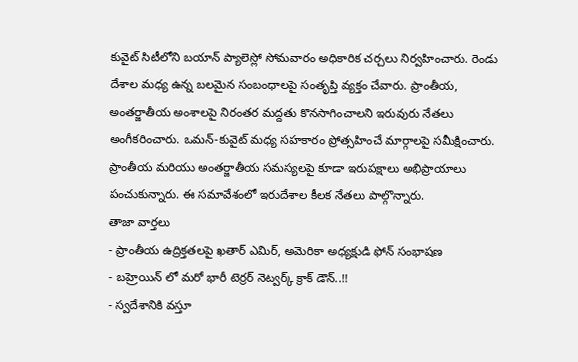కువైట్ సిటీలోని బయాన్ ప్యాలెస్లో సోమవారం అధికారిక చర్చలు నిర్వహించారు. రెండు దేశాల మధ్య ఉన్న బలమైన సంబంధాలపై సంతృప్తి వ్యక్తం చేవారు. ప్రాంతీయ, అంతర్జాతీయ అంశాలపై నిరంతర మద్దతు కొనసాగించాలని ఇరువురు నేతలు అంగీకరించారు. ఒమన్-కువైట్ మధ్య సహకారం ప్రోత్సహించే మార్గాలపై సమీక్షించారు. ప్రాంతీయ మరియు అంతర్జాతీయ సమస్యలపై కూడా ఇరుపక్షాలు అభిప్రాయాలు పంచుకున్నారు. ఈ సమావేశంలో ఇరుదేశాల కీలక నేతలు పాల్గొన్నారు.
తాజా వార్తలు
- ప్రాంతీయ ఉద్రిక్తతలపై ఖతార్ ఎమిర్, అమెరికా అధ్యక్షుడి ఫోన్ సంభాషణ
- బహ్రెయిన్ లో మరో భారీ టెర్రర్ నెట్వర్క్ క్రాక్ డౌన్..!!
- స్వదేశానికి వస్తూ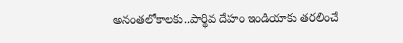అనంతలోకాలకు..పార్థివ దేహం ఇండియాకు తరలించే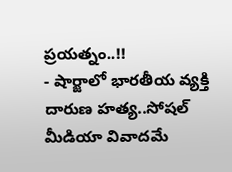ప్రయత్నం..!!
- షార్జాలో భారతీయ వ్యక్తి దారుణ హత్య..సోషల్ మీడియా వివాదమే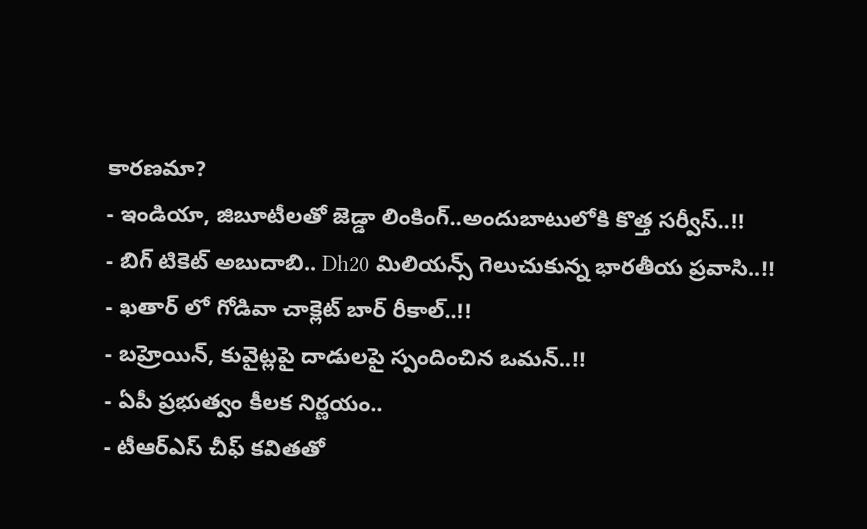కారణమా?
- ఇండియా, జిబూటీలతో జెడ్డా లింకింగ్..అందుబాటులోకి కొత్త సర్వీస్..!!
- బిగ్ టికెట్ అబుదాబి.. Dh20 మిలియన్స్ గెలుచుకున్న భారతీయ ప్రవాసి..!!
- ఖతార్ లో గోడివా చాక్లెట్ బార్ రీకాల్..!!
- బహ్రెయిన్, కువైట్లపై దాడులపై స్పందించిన ఒమన్..!!
- ఏపీ ప్రభుత్వం కీలక నిర్ణయం..
- టీఆర్ఎస్ చీఫ్ కవితతో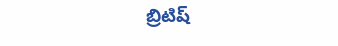బ్రిటిష్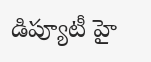డిప్యూటీ హై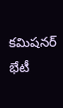కమిషనర్ భేటీ